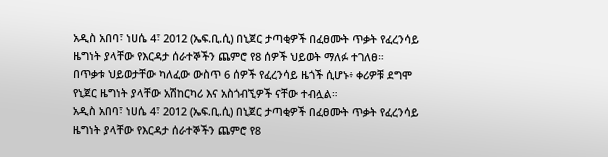አዲስ አበባ፣ ነሀሴ 4፣ 2012 (ኤፍ.ቢ.ሲ) በኒጀር ታጣቂዎች በፈፀሙት ጥቃት የፈረንሳይ ዜግነት ያላቸው የእርዳታ ሰራተኞችን ጨምሮ የ8 ሰዎች ህይወት ማለፉ ተገለፀ።
በጥቃቱ ህይወታቸው ካለፈው ውስጥ 6 ሰዎች የፈረንሳይ ዜጎች ሲሆኑ፥ ቀሪዎቹ ደግሞ የኒጀር ዜግነት ያላቸው አሽከርካሪ እና አስጎብኚዎች ናቸው ተብሏል።
አዲስ አበባ፣ ነሀሴ 4፣ 2012 (ኤፍ.ቢ.ሲ) በኒጀር ታጣቂዎች በፈፀሙት ጥቃት የፈረንሳይ ዜግነት ያላቸው የእርዳታ ሰራተኞችን ጨምሮ የ8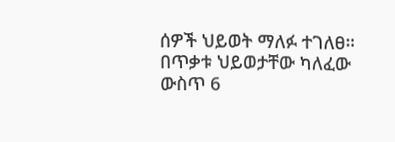ሰዎች ህይወት ማለፉ ተገለፀ።
በጥቃቱ ህይወታቸው ካለፈው ውስጥ 6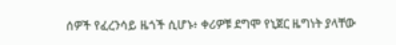ሰዎች የፈረንሳይ ዜጎች ሲሆኑ፥ ቀሪዎቹ ደግሞ የኒጀር ዜግነት ያላቸው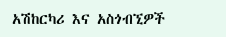አሽከርካሪ እና አስጎብኚዎች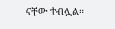ናቸው ተብሏል።